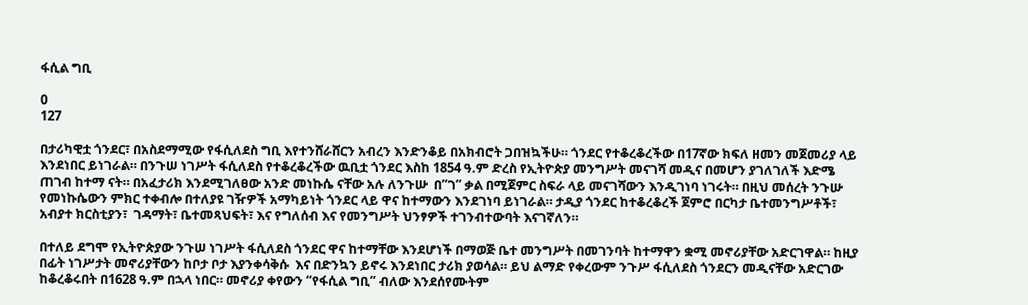ፋሲል ግቢ

0
127

በታሪካዊቷ ጎንደር፣ በአስደማሚው የፋሲለደስ ግቢ እየተንሸራሸርን አብረን እንድንቆይ በአክብሮት ጋበዝኳችሁ። ጎንደር የተቆረቆረችው በ17ኛው ክፍለ ዘመን መጀመሪያ ላይ እንደነበር ይነገራል። በንጉሠ ነገሥት ፋሲለደስ የተቆረቆረችው ዉቢቷ ጎንደር እስከ 1854 ዓ.ም ድረስ የኢትዮጵያ መንግሥት መናገሻ መዲና በመሆን ያገለገለች እድሜ ጠገብ ከተማ ናት። በአፈታሪክ እንደሚገለፀው አንድ መነኩሴ ናቸው አሉ ለንጉሡ  በ”ገ” ቃል በሚጀምር ስፍራ ላይ መናገሻውን እንዲገነባ ነገሩት። በዚህ መሰረት ንጉሡ የመነኩሴውን ምክር ተቀብሎ በተለያዩ ገዥዎች አማካይነት ጎንደር ላይ ዋና ከተማውን እንደገነባ ይነገራል። ታዲያ ጎንደር ከተቆረቆረች ጀምሮ በርካታ ቤተመንግሥቶች፣  አብያተ ክርስቲያን፣  ገዳማት፣ ቤተመጻህፍት፣ እና የግለሰብ እና የመንግሥት ህንፃዎች ተገንብተውባት እናገኛለን።

በተለይ ደግሞ የኢትዮጵያው ንጉሠ ነገሥት ፋሲለደስ ጎንደር ዋና ከተማቸው እንደሆነች በማወጅ ቤተ መንግሥት በመገንባት ከተማዋን ቋሚ መኖሪያቸው አድርገዋል። ከዚያ በፊት ነገሥታት መኖሪያቸውን ከቦታ ቦታ እያንቀሳቅሱ  እና በድንኳን ይኖሩ እንደነበር ታሪክ ያወሳል። ይህ ልማድ የቀረውም ንጉሥ ፋሲለደስ ጎንደርን መዲናቸው አድርገው ከቆረቆሩበት በ1628 ዓ.ም በኋላ ነበር። መኖሪያ ቀየውን “የፋሲል ግቢ” ብለው እንደሰየሙትም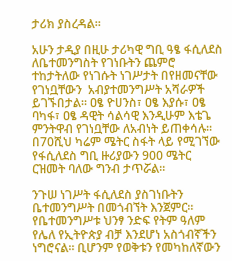ታሪክ ያስረዳል።

አሁን ታዲያ በዚሁ ታሪካዊ ግቢ ዓፄ ፋሲለደስ ለቤተመንግስት የገነቡትን ጨምሮ ተከታትለው የነገሱት ነገሥታት በየዘመናቸው የገነቧቸውን  አብያተመንግሥት አሻራዎች ይገኙበታል። ዐፄ ዮሀንስ፣ ዐፄ እያሱ፣ ዐፄ ባካፋ፣ ዐፄ ዳዊት ሳልሳዊ እንዲሁም እቴጌ ምንትዋብ የገነቧቸው ለአብነት ይጠቀሳሉ። በ70ሺህ ካሬም ሜትር ስፋት ላይ የሚገኘው የፋሲለደስ ግቢ ዙሪያውን 900 ሜትር ርዝመት ባለው ግንብ ታጥሯል።

ንጉሠ ነገሥት ፋሲለደስ ያስገነቡትን ቤተመንግሥት በመጎብኘት እንጀምር። የቤተመንግሥቱ ህንፃ ንድፍ የትም ዓለም የሌለ የኢትዮጵያ ብቻ እንደሆነ አስጎብኛችን ነግሮናል። ቢሆንም የወቅቱን የመካከለኛውን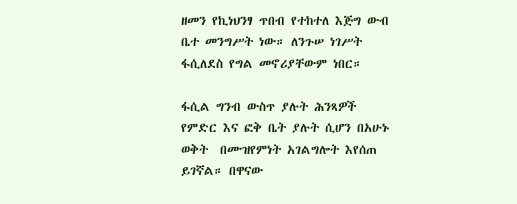ዘመን የኪነህንፃ ጥበብ የተከተለ እጅግ ውብ ቤተ መንግሥት ነው። ለንጉሠ ነገሥት ፋሲለደስ የግል መኖሪያቸውም ነበር።

ፋሲል ግንብ ውስጥ ያሉት ሕንጻዎች የምድር እና ፎቅ ቤት ያሉት ሲሆን በአሁኑ ወቅት  በሙዝየምነት አገልግሎት እየሰጠ ይገኛል። በዋናው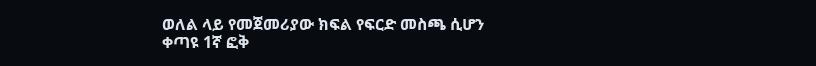ወለል ላይ የመጀመሪያው ክፍል የፍርድ መስጫ ሲሆን ቀጣዩ 1ኛ ፎቅ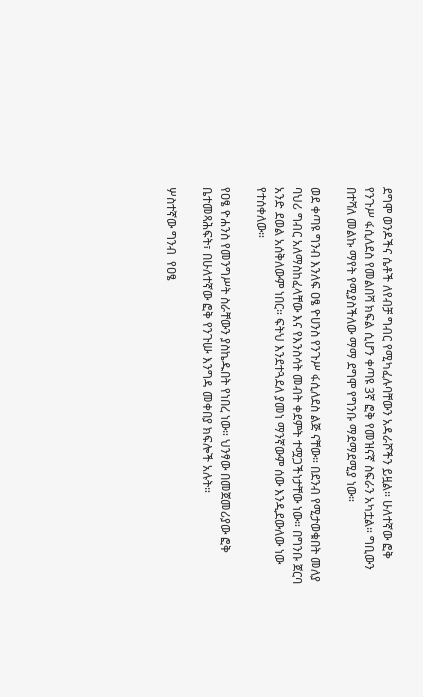ደግሞ ወንዶችና ሴቶች ለየብቻ ግብር የሚካፈሉባቸውን አዳራሾችን ይዟል። ሁለተኛው ፎቅ የንጉሥ ፋሲለደስ የመልበሻ ክፍል ሲሆን ቀጣዩ 3ኛ ፎቅ የመዝናኛ ስፍራን አካቷል። ግቢውን በተሻለ መልኩ ማየት የሚያስችለው ማማ ደግሞ የግንቡ ማደማደሚያ ነው።

ወደ ቀጣዩ ግንብ እንለፍ ዐፄ ዮሀንስ የንጉሥ ፋሲለደስ ልጅ ናቸው። በደንብ የሚታወቁበት መለያ ባህሪ ግብር አለማስከፈላቸው እና የእንስሳት መብት ቀደምት ተሟጋችነታቸው ነው። በግንቡ ጀርባ አንድ ደወል አሰቅለውም ነበር። ፍትህ እንደተጓደለ ያመነ ማንኛውም ሰው እንዲደውለው ነው የተሰቀለው።

የዐፄ ዮሐንስ የመንግሥት ስራቸውን ያስኬዱበት የነበረ ነው። ህንፃው በመጀመሪያው ፎቅ ቤተመጻሕፍት፣ በሁለተኛው ፎቅ የንጉሡ እንግዳ መቀበያ ክፍሎች አሉት።

ሦስተኛው ግንብ  የዐፄ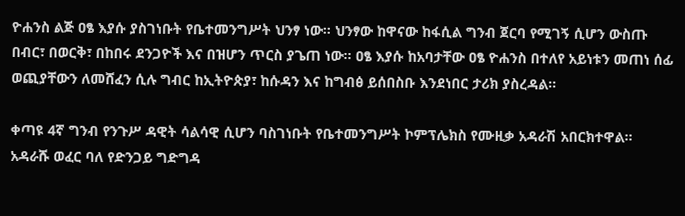ዮሐንስ ልጅ ዐፄ እያሱ ያስገነቡት የቤተመንግሥት ህንፃ ነው። ህንፃው ከዋናው ከፋሲል ግንብ ጀርባ የሚገኝ ሲሆን ውስጡ በብር፣ በወርቅ፣ በከበሩ ደንጋዮች እና በዝሆን ጥርስ ያጌጠ ነው። ዐፄ እያሱ ከአባታቸው ዐፄ ዮሐንስ በተለየ አይነቱን መጠነ ሰፊ ወጪያቸውን ለመሸፈን ሲሉ ግብር ከኢትዮጵያ፣ ከሱዳን እና ከግብፅ ይሰበስቡ እንደነበር ታሪክ ያስረዳል።

ቀጣዩ 4ኛ ግንብ የንጉሥ ዳዊት ሳልሳዊ ሲሆን ባስገነቡት የቤተመንግሥት ኮምፕሌክስ የሙዚቃ አዳራሽ አበርክተዋል። አዳራሹ ወፈር ባለ የድንጋይ ግድግዳ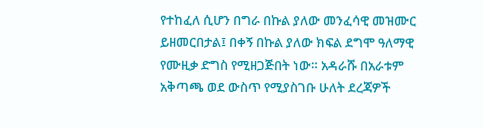የተከፈለ ሲሆን በግራ በኩል ያለው መንፈሳዊ መዝሙር ይዘመርበታል፤ በቀኝ በኩል ያለው ክፍል ደግሞ ዓለማዊ የሙዚቃ ድግስ የሚዘጋጅበት ነው። አዳራሹ በአራቱም አቅጣጫ ወደ ውስጥ የሚያስገቡ ሁለት ደረጃዎች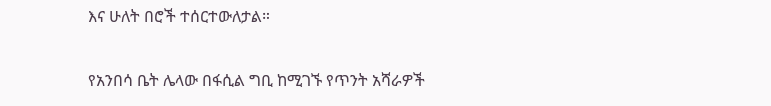እና ሁለት በሮች ተሰርተውለታል።

የአንበሳ ቤት ሌላው በፋሲል ግቢ ከሚገኙ የጥንት አሻራዎች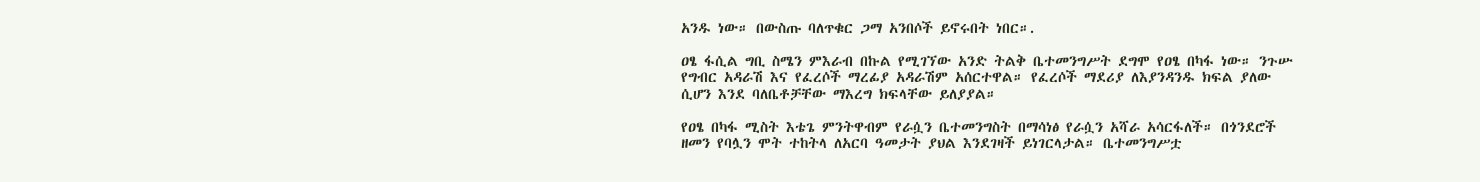አንዱ ነው። በውስጡ ባለጥቁር ጋማ አንበሶች ይኖሩበት ነበር።.

ዐፄ ፋሲል ግቢ ስሜን ምእራብ በኩል የሚገኘው አንድ ትልቅ ቤተመንግሥት ደግሞ የዐፄ በካፋ ነው። ንጉሡ የግብር አዳራሽ እና የፈረሶች ማረፊያ አዳራሽም አሰርተዋል። የፈረሶች ማደሪያ ለእያንዳንዱ ክፍል ያለው ሲሆን እንደ ባለቤቶቻቸው ማእረግ ክፍላቸው ይለያያል።

የዐፄ በካፋ ሚስት እቴጌ ምንትዋብም የራሷን ቤተመንግስት በማሳነፅ የራሷን አሻራ አሳርፋለች። በጎንደሮች ዘመን የባሏን ሞት ተከትላ ለአርባ ዓመታት ያህል እንደገዛች ይነገርላታል። ቤተመንግሥቷ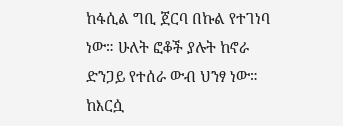ከፋሲል ግቢ ጀርባ በኩል የተገነባ ነው። ሁለት ፎቆች ያሉት ከኖራ ድንጋይ የተሰራ ውብ ህንፃ ነው። ከእርሷ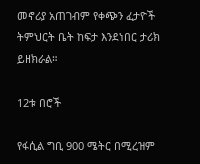መኖሪያ አጠገብም የቀጭን ፈታዮች ትምህርት ቤት ከፍታ እንደነበር ታሪክ ይዘክራል።

12ቱ በሮች

የፋሲል ግቢ 900 ሜትር በሚረዝም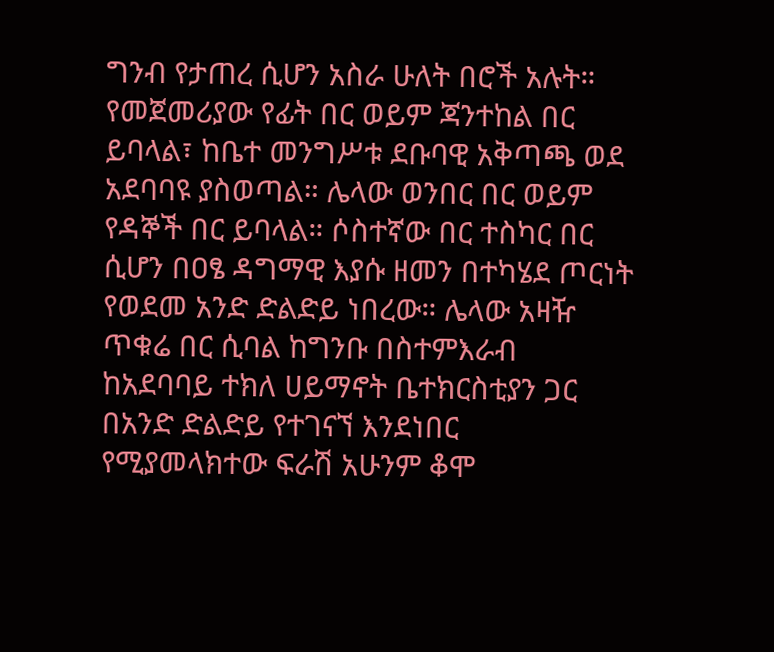ግንብ የታጠረ ሲሆን አስራ ሁለት በሮች አሉት። የመጀመሪያው የፊት በር ወይም ጃንተከል በር ይባላል፣ ከቤተ መንግሥቱ ደቡባዊ አቅጣጫ ወደ አደባባዩ ያስወጣል። ሌላው ወንበር በር ወይም የዳኞች በር ይባላል። ሶስተኛው በር ተስካር በር ሲሆን በዐፄ ዳግማዊ እያሱ ዘመን በተካሄደ ጦርነት የወደመ አንድ ድልድይ ነበረው። ሌላው አዛዥ ጥቁሬ በር ሲባል ከግንቡ በስተምእራብ ከአደባባይ ተክለ ሀይማኖት ቤተክርስቲያን ጋር በአንድ ድልድይ የተገናኘ እንደነበር የሚያመላክተው ፍራሽ አሁንም ቆሞ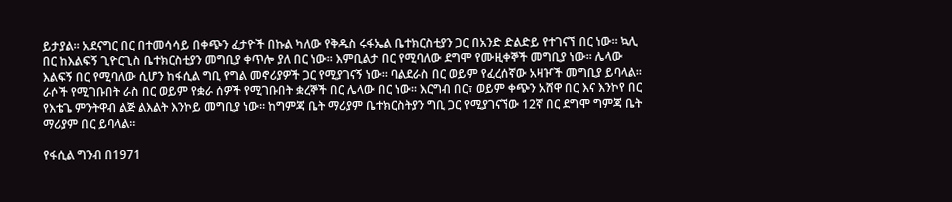ይታያል። አደናግር በር በተመሳሳይ በቀጭን ፈታዮች በኩል ካለው የቅዱስ ሩፋኤል ቤተክርስቲያን ጋር በአንድ ድልድይ የተገናኘ በር ነው። ኳሊ በር ከእልፍኝ ጊዮርጊስ ቤተክርስቲያን መግቢያ ቀጥሎ ያለ በር ነው። እምቢልታ በር የሚባለው ደግሞ የሙዚቀኞች መግቢያ ነው። ሌላው እልፍኝ በር የሚባለው ሲሆን ከፋሲል ግቢ የግል መኖሪያዎች ጋር የሚያገናኝ ነው። ባልደራስ በር ወይም የፈረሰኛው አዛዦች መግቢያ ይባላል። ራሶች የሚገቡበት ራስ በር ወይም የቋራ ሰዎች የሚገቡበት ቋረኞች በር ሌላው በር ነው። እርግብ በር፣ ወይም ቀጭን አሸዋ በር እና እንኮየ በር የእቴጌ ምንትዋብ ልጅ ልእልት እንኮይ መግቢያ ነው። ከግምጃ ቤት ማሪያም ቤተክርስትያን ግቢ ጋር የሚያገናኘው 12ኛ በር ደግሞ ግምጃ ቤት ማሪያም በር ይባላል።

የፋሲል ግንብ በ1971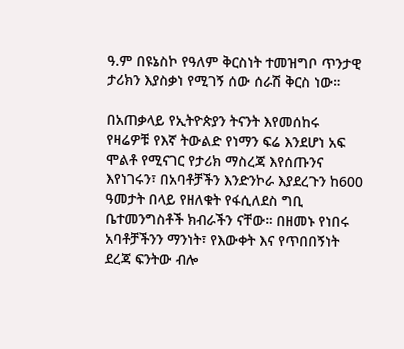ዓ.ም በዩኔስኮ የዓለም ቅርስነት ተመዝግቦ ጥንታዊ ታሪክን እያስቃነ የሚገኝ ሰው ሰራሽ ቅርስ ነው።

በአጠቃላይ የኢትዮጵያን ትናንት እየመሰከሩ የዛሬዎቹ የእኛ ትውልድ የነማን ፍሬ እንደሆነ አፍ ሞልቶ የሚናገር የታሪክ ማስረጃ እየሰጡንና እየነገሩን፣ በአባቶቻችን እንድንኮራ እያደረጉን ከ600 ዓመታት በላይ የዘለቁት የፋሲለደስ ግቢ ቤተመንግስቶች ክብራችን ናቸው። በዘመኑ የነበሩ አባቶቻችንን ማንነት፣ የእውቀት እና የጥበበኝነት ደረጃ ፍንትው ብሎ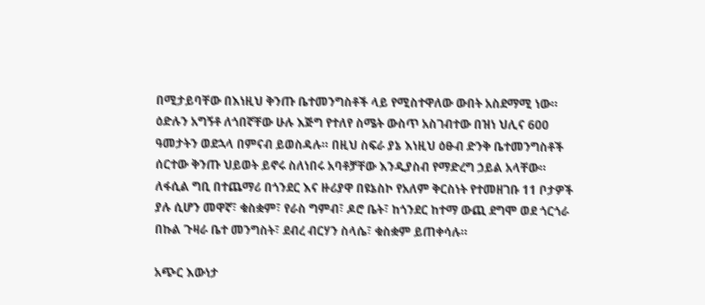በሚታይባቸው በእነዚህ ቅንጡ ቤተመንግስቶች ላይ የሚስተዋለው ውበት አስደማሚ ነው። ዕድሉን አግኝቶ ለጎበኛቸው ሁሉ እጅግ የተለየ ስሜት ውስጥ አስገብተው በዝነ ህሊና 600 ዓመታትን ወደኋላ በምናብ ይወስዳሉ። በዚህ ስፍራ ያኔ እነዚህ ዕፁብ ድንቅ ቤተመንግስቶች ሰርተው ቅንጡ ህይወት ይኖሩ ስለነበሩ አባቶቻቸው እንዲያስብ የማድረግ ኃይል አላቸው። ለፋሲል ግቢ በተጨማሪ በጎንደር እና ዙሪያዋ በዩኔስኮ የአለም ቅርስነት የተመዘገቡ 11 ቦታዎች ያሉ ሲሆን መዋኛ፣ ቁስቋም፣ የራስ ግምብ፣ ዶሮ ቤት፣ ከጎንደር ከተማ ውጪ ደግሞ ወደ ጎርጎራ በኩል ጉዛራ ቤተ መንግስት፣ ደብረ ብርሃን ስላሴ፣ ቁስቋም ይጠቀሳሉ።

አጭር እውነታ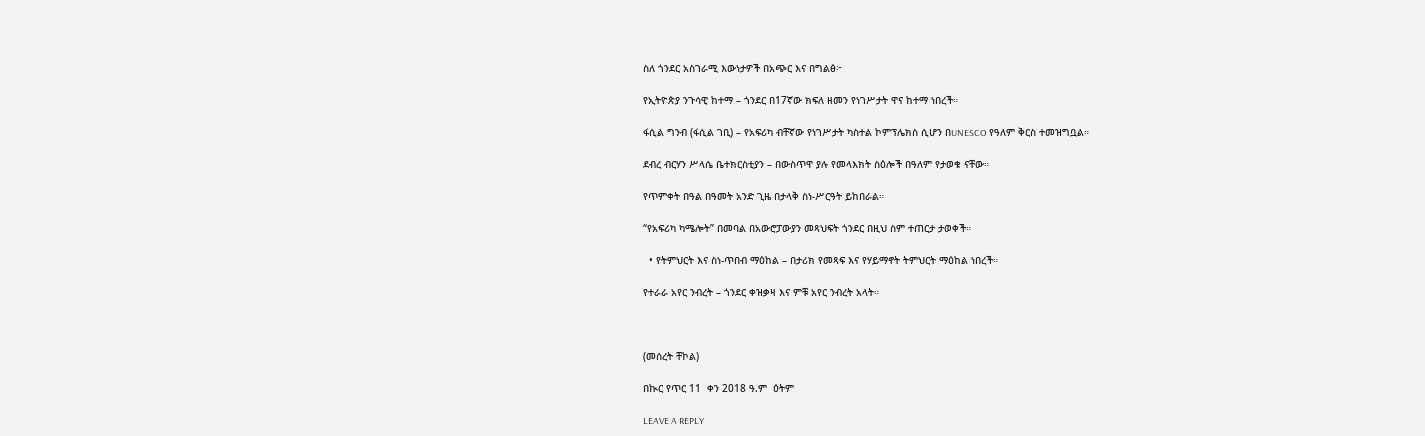ስለ ጎንደር አስገራሚ እውነታዎች በአጭር እና በግልፅ፦

የኢትዮጵያ ንጉሳዊ ከተማ – ጎንደር በ17ኛው ክፍለ ዘመን የነገሥታት ዋና ከተማ ነበረች።

ፋሲል ግንብ (ፋሲል ገቢ) – የአፍሪካ ብቸኛው የነገሥታት ካስተል ኮምፕሌክስ ሲሆን በUNESCO የዓለም ቅርስ ተመዝግቧል።

ደብረ ብርሃን ሥላሴ ቤተክርስቲያን – በውስጥዋ ያሉ የመላእክት ስዕሎች በዓለም የታወቁ ናቸው።

የጥምቀት በዓል በዓመት አንድ ጊዜ በታላቅ ስነ-ሥርዓት ይከበራል።

“የአፍሪካ ካሜሎት” በመባል በአውሮፓውያን መጻህፍት ጎንደር በዚህ ስም ተጠርታ ታወቀች።

  • የትምህርት እና ስነ-ጥበብ ማዕከል – በታሪክ የመጻፍ እና የሃይማኖት ትምህርት ማዕከል ነበረች።

የተራራ አየር ንብረት – ጎንደር ቀዝቃዛ እና ምቹ አየር ንብረት አላት።



(መሰረት ቸኮል)

በኲር የጥር 11  ቀን 2018 ዓ.ም  ዕትም

LEAVE A REPLY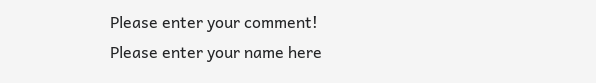Please enter your comment!
Please enter your name here